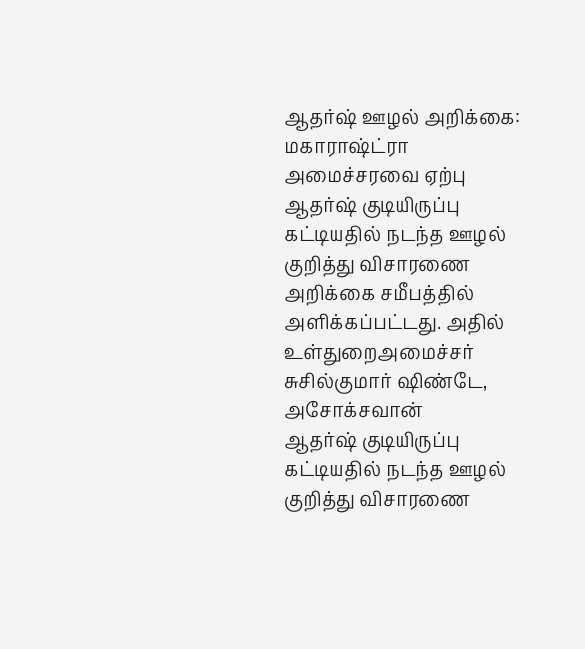ஆதர்ஷ் ஊழல் அறிக்கை: மகாராஷ்ட்ரா அமைச்சரவை ஏற்பு
ஆதர்ஷ் குடியிருப்பு கட்டியதில் நடந்த ஊழல் குறித்து விசாரணை அறிக்கை சமீபத்தில் அளிக்கப்பட்டது. அதில் உள்துறைஅமைச்சர் சுசில்குமார் ஷிண்டே, அசோக்சவான்
ஆதர்ஷ் குடியிருப்பு கட்டியதில் நடந்த ஊழல் குறித்து விசாரணை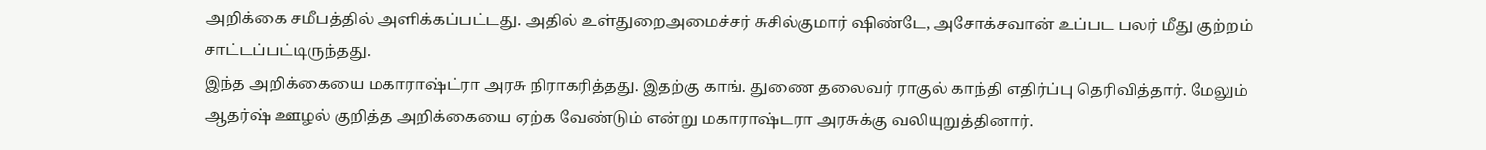அறிக்கை சமீபத்தில் அளிக்கப்பட்டது. அதில் உள்துறைஅமைச்சர் சுசில்குமார் ஷிண்டே, அசோக்சவான் உப்பட பலர் மீது குற்றம் சாட்டப்பட்டிருந்தது.
இந்த அறிக்கையை மகாராஷ்ட்ரா அரசு நிராகரித்தது. இதற்கு காங். துணை தலைவர் ராகுல் காந்தி எதிர்ப்பு தெரிவித்தார். மேலும் ஆதர்ஷ் ஊழல் குறித்த அறிக்கையை ஏற்க வேண்டும் என்று மகாராஷ்டரா அரசுக்கு வலியுறுத்தினார்.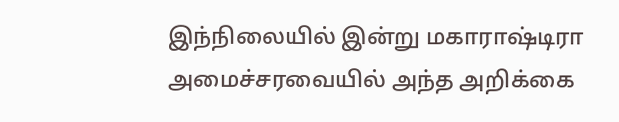இந்நிலையில் இன்று மகாராஷ்டிரா அமைச்சரவையில் அந்த அறிக்கை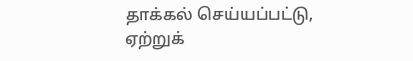தாக்கல் செய்யப்பட்டு, ஏற்றுக்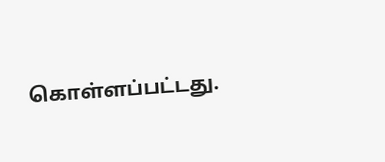கொள்ளப்பட்டது.